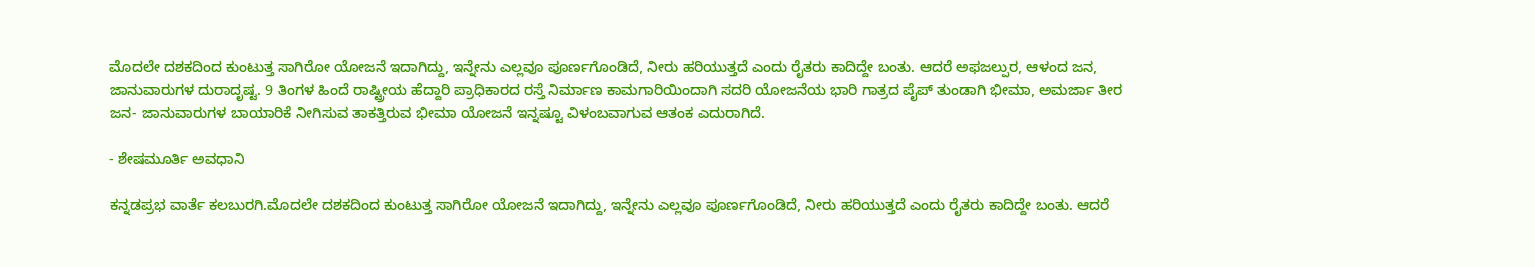ಮೊದಲೇ ದಶಕದಿಂದ ಕುಂಟುತ್ತ ಸಾಗಿರೋ ಯೋಜನೆ ಇದಾಗಿದ್ದು, ಇನ್ನೇನು ಎಲ್ಲವೂ ಪೂರ್ಣಗೊಂಡಿದೆ, ನೀರು ಹರಿಯುತ್ತದೆ ಎಂದು ರೈತರು ಕಾದಿದ್ದೇ ಬಂತು. ಆದರೆ ಅಫಜಲ್ಪುರ, ಆಳಂದ ಜನ, ಜಾನುವಾರುಗಳ ದುರಾದೃಷ್ಟ. 9 ತಿಂಗಳ ಹಿಂದೆ ರಾಷ್ಟ್ರೀಯ ಹೆದ್ದಾರಿ ಪ್ರಾಧಿಕಾರದ ರಸ್ತೆ ನಿರ್ಮಾಣ ಕಾಮಗಾರಿಯಿಂದಾಗಿ ಸದರಿ ಯೋಜನೆಯ ಭಾರಿ ಗಾತ್ರದ ಪೈಪ್‌ ತುಂಡಾಗಿ ಭೀಮಾ, ಅಮರ್ಜಾ ತೀರ ಜನ- ಜಾನುವಾರುಗಳ ಬಾಯಾರಿಕೆ ನೀಗಿಸುವ ತಾಕತ್ತಿರುವ ಭೀಮಾ ಯೋಜನೆ ಇನ್ನಷ್ಟೂ ವಿಳಂಬವಾಗುವ ಆತಂಕ ಎದುರಾಗಿದೆ.

- ಶೇಷಮೂರ್ತಿ ಅವಧಾನಿ

ಕನ್ನಡಪ್ರಭ ವಾರ್ತೆ ಕಲಬುರಗಿ.ಮೊದಲೇ ದಶಕದಿಂದ ಕುಂಟುತ್ತ ಸಾಗಿರೋ ಯೋಜನೆ ಇದಾಗಿದ್ದು, ಇನ್ನೇನು ಎಲ್ಲವೂ ಪೂರ್ಣಗೊಂಡಿದೆ, ನೀರು ಹರಿಯುತ್ತದೆ ಎಂದು ರೈತರು ಕಾದಿದ್ದೇ ಬಂತು. ಆದರೆ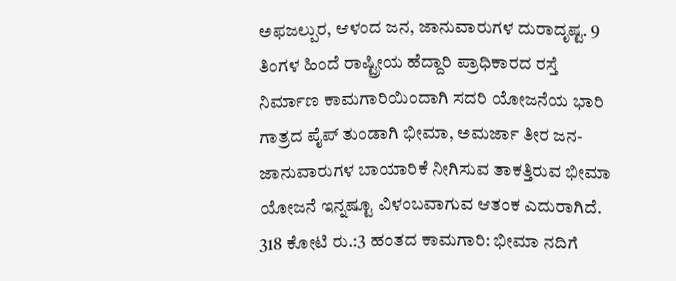ಅಫಜಲ್ಪುರ, ಆಳಂದ ಜನ, ಜಾನುವಾರುಗಳ ದುರಾದೃಷ್ಟ. 9 ತಿಂಗಳ ಹಿಂದೆ ರಾಷ್ಟ್ರೀಯ ಹೆದ್ದಾರಿ ಪ್ರಾಧಿಕಾರದ ರಸ್ತೆ ನಿರ್ಮಾಣ ಕಾಮಗಾರಿಯಿಂದಾಗಿ ಸದರಿ ಯೋಜನೆಯ ಭಾರಿ ಗಾತ್ರದ ಪೈಪ್‌ ತುಂಡಾಗಿ ಭೀಮಾ, ಅಮರ್ಜಾ ತೀರ ಜನ- ಜಾನುವಾರುಗಳ ಬಾಯಾರಿಕೆ ನೀಗಿಸುವ ತಾಕತ್ತಿರುವ ಭೀಮಾ ಯೋಜನೆ ಇನ್ನಷ್ಟೂ ವಿಳಂಬವಾಗುವ ಆತಂಕ ಎದುರಾಗಿದೆ. 318 ಕೋಟಿ ರು.:3 ಹಂತದ ಕಾಮಗಾರಿ: ಭೀಮಾ ನದಿಗೆ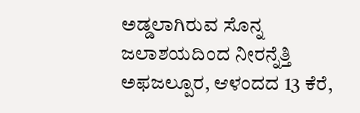ಅಡ್ಡಲಾಗಿರುವ ಸೊನ್ನ ಜಲಾಶಯದಿಂದ ನೀರನ್ನೆತ್ತಿ ಅಫಜಲ್ಪೂರ, ಆಳಂದದ 13 ಕೆರೆ,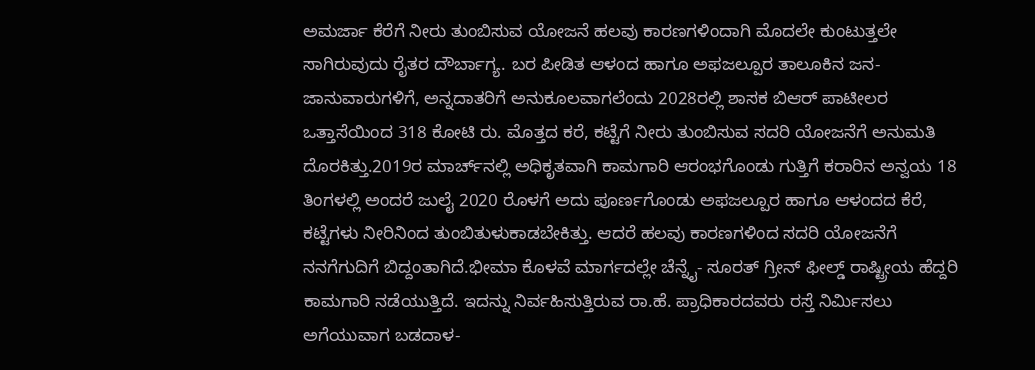ಅಮರ್ಜಾ ಕೆರೆಗೆ ನೀರು ತುಂಬಿಸುವ ಯೋಜನೆ ಹಲವು ಕಾರಣಗಳಿಂದಾಗಿ ಮೊದಲೇ ಕುಂಟುತ್ತಲೇ ಸಾಗಿರುವುದು ರೈತರ ದೌರ್ಬಾಗ್ಯ. ಬರ ಪೀಡಿತ ಆಳಂದ ಹಾಗೂ ಅಫಜಲ್ಪೂರ ತಾಲೂಕಿನ ಜನ- ಜಾನುವಾರುಗಳಿಗೆ, ಅನ್ನದಾತರಿಗೆ ಅನುಕೂಲವಾಗಲೆಂದು 2028ರಲ್ಲಿ ಶಾಸಕ ಬಿಆರ್‌ ಪಾಟೀಲರ ಒತ್ತಾಸೆಯಿಂದ 318 ಕೋಟಿ ರು. ಮೊತ್ತದ ಕರೆ, ಕಟ್ಟೆಗೆ ನೀರು ತುಂಬಿಸುವ ಸದರಿ ಯೋಜನೆಗೆ ಅನುಮತಿ ದೊರಕಿತ್ತು.2019ರ ಮಾರ್ಚ್‌ನಲ್ಲಿ ಅಧಿಕೃತವಾಗಿ ಕಾಮಗಾರಿ ಆರಂಭಗೊಂಡು ಗುತ್ತಿಗೆ ಕರಾರಿನ ಅನ್ವಯ 18 ತಿಂಗಳಲ್ಲಿ ಅಂದರೆ ಜುಲೈ 2020 ರೊಳಗೆ ಅದು ಪೂರ್ಣಗೊಂಡು ಅಫಜಲ್ಪೂರ ಹಾಗೂ ಆಳಂದದ ಕೆರೆ, ಕಟ್ಟೆಗಳು ನೀರಿನಿಂದ ತುಂಬಿತುಳುಕಾಡಬೇಕಿತ್ತು. ಆದರೆ ಹಲವು ಕಾರಣಗಳಿಂದ ಸದರಿ ಯೋಜನೆಗೆ ನನಗೆಗುದಿಗೆ ಬಿದ್ದಂತಾಗಿದೆ.ಭೀಮಾ ಕೊಳವೆ ಮಾರ್ಗದಲ್ಲೇ ಚೆನ್ನೈ- ಸೂರತ್‌ ಗ್ರೀನ್‌ ಫೀಲ್ಡ್‌ ರಾಷ್ಟ್ರೀಯ ಹೆದ್ದರಿ ಕಾಮಗಾರಿ ನಡೆಯುತ್ತಿದೆ. ಇದನ್ನು ನಿರ್ವಹಿಸುತ್ತಿರುವ ರಾ.ಹೆ. ಪ್ರಾಧಿಕಾರದವರು ರಸ್ತೆ ನಿರ್ಮಿಸಲು ಅಗೆಯುವಾಗ ಬಡದಾಳ-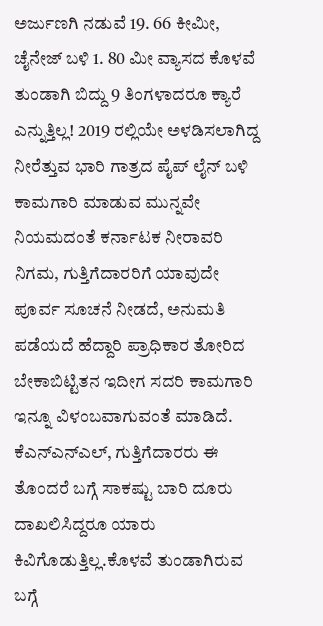ಅರ್ಜುಣಗಿ ನಡುವೆ 19. 66 ಕೀಮೀ, ಚೈನೇಜ್‌ ಬಳಿ 1. 80 ಮೀ ವ್ಯಾಸದ ಕೊಳವೆ ತುಂಡಾಗಿ ಬಿದ್ದು 9 ತಿಂಗಳಾದರೂ ಕ್ಯಾರೆ ಎನ್ನುತ್ತಿಲ್ಲ! 2019 ರಲ್ಲಿಯೇ ಅಳ‍ಡಿಸಲಾಗಿದ್ದ ನೀರೆತ್ತುವ ಭಾರಿ ಗಾತ್ರದ ಪೈಪ್‌ ಲೈನ್‌ ಬಳಿ ಕಾಮಗಾರಿ ಮಾಡುವ ಮುನ್ನವೇ ನಿಯಮದಂತೆ ಕರ್ನಾಟಕ ನೀರಾವರಿ ನಿಗಮ, ಗುತ್ತಿಗೆದಾರರಿಗೆ ಯಾವುದೇ ಪೂರ್ವ ಸೂಚನೆ ನೀಡದೆ, ಅನುಮತಿ ಪಡೆಯದೆ ಹೆದ್ದಾರಿ ಪ್ರಾಧಿಕಾರ ತೋರಿದ ಬೇಕಾಬಿಟ್ಟಿತನ ಇದೀಗ ಸದರಿ ಕಾಮಗಾರಿ ಇನ್ನೂ ವಿಳಂಬವಾಗುವಂತೆ ಮಾಡಿದೆ. ಕೆಎನ್‌ಎನ್‌ಎಲ್‌, ಗುತ್ತಿಗೆದಾರರು ಈ ತೊಂದರೆ ಬಗ್ಗೆ ಸಾಕಷ್ಟು ಬಾರಿ ದೂರು ದಾಖಲಿಸಿದ್ದರೂ ಯಾರು ಕಿವಿಗೊಡುತ್ತಿಲ್ಲ.ಕೊಳವೆ ತುಂಡಾಗಿರುವ ಬಗ್ಗೆ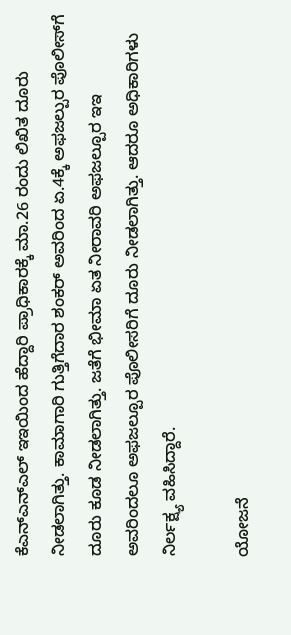ಕೆಎನ್‌ಎನ್‌ಎಲ್‌ ಇಇಯಿಂದ ಹೆದ್ದಾರಿ ಪ್ರಾಧಿಕಾರಕ್ಕೆ ಮಾ.26 ರಂದು ಲಿಖಿತ ದೂರು ನೀಡಲಾಗಿತ್ತು. ಕಾಮಾಗಾರಿ ಗುತ್ತಿಗೆದಾರ ಶಂಕರ್‌ ಅವರಿಂದ ಏ.4ಕ್ಕೆ ಅಫಜಲ್ಪುರ ಪೊಲೀಸ್‌ಗೆ ದೂರು ಕೂಡ ನೀಡಲಾಗಿತ್ತು. ಜತೆಗೆ ಭೀಮಾ ಏತ ನೀರಾವರಿ ಅಫಜಲ್ಪೂರ ಇಇ ಅವರಿಂದಲೂ ಅಫಜಲ್ಪೂರ ಪೊಲೀಸರಿಗೆ ದೂರು ನೀಡಲಾಗಿತ್ತು. ಆದರೂ ಅಧಿಕಾರಿಗಳು ನಿರ್ಲಕ್ಷ್ಯ ವಹಿಸಿದ್ದಾರೆ.

ಯೋಜನೆ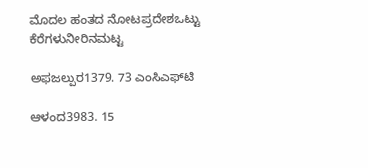ಮೊದಲ ಹಂತದ ನೋಟಪ್ರದೇಶಒಟ್ಟು ಕೆರೆಗಳುನೀರಿನಮಟ್ಟ

ಅಫಜಲ್ಪುರ1379. 73 ಎಂಸಿಎಫ್‌ಟಿ

ಆಳಂದ3983. 15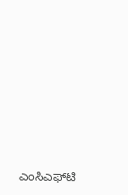ಎಂಸಿಎಫ್‌ಟಿ